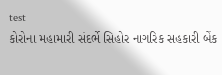test
કોરોના મહામારી સંદર્ભે સિહોર નાગરિક સહકારી બેંક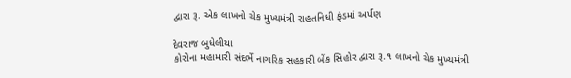દ્વારા રૂ. એક લાખનો ચેક મુખ્યમંત્રી રાહતનિધી ફંડમાં અર્પણ

દેવરાજ બુધેલીયા
કોરોના મહામારી સંદર્ભે નાગરિક સહકારી બેંક સિહોર દ્વારા રૂ.૧ લાખનો ચેક મુખ્યમંત્રી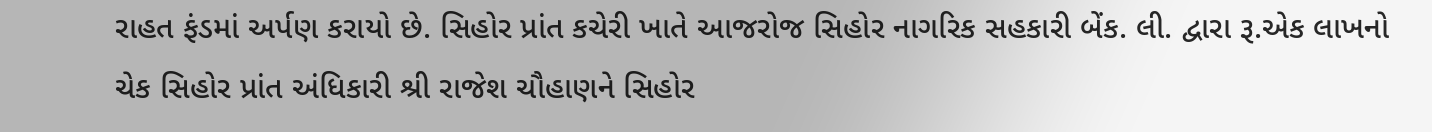રાહત ફંડમાં અર્પણ કરાયો છે. સિહોર પ્રાંત કચેરી ખાતે આજરોજ સિહોર નાગરિક સહકારી બેંક. લી. દ્વારા રૂ.એક લાખનો ચેક સિહોર પ્રાંત અંધિકારી શ્રી રાજેશ ચૌહાણને સિહોર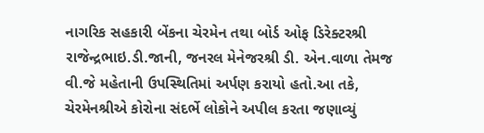નાગરિક સહકારી બેંકના ચેરમેન તથા બોર્ડ ઓફ ડિરેક્ટરશ્રી રાજેન્દ્રભાઇ.ડી.જાની, જનરલ મેનેજરશ્રી ડી. એન.વાળા તેમજ વી.જે મહેતાની ઉપસ્થિતિમાં અર્પણ કરાયો હતો.આ તકે, ચેરમેનશ્રીએ કોરોના સંદર્ભે લોકોને અપીલ કરતા જણાવ્યું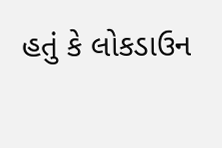હતું કે લોકડાઉન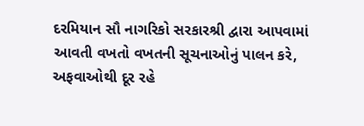દરમિયાન સૌ નાગરિકો સરકારશ્રી દ્વારા આપવામાં આવતી વખતો વખતની સૂચનાઓનું પાલન કરે, અફવાઓથી દૂર રહે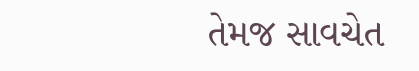તેમજ સાવચેત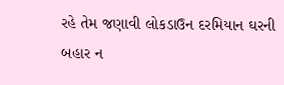રહે તેમ જણાવી લોકડાઉન દરમિયાન ઘરની બહાર ન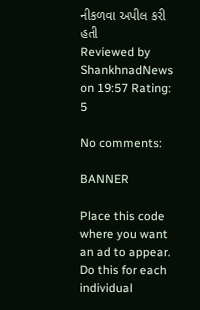નીકળવા અપીલ કરી હતી
Reviewed by ShankhnadNews on 19:57 Rating: 5

No comments:

BANNER

Place this code where you want an ad to appear. Do this for each individual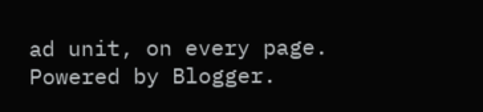ad unit, on every page.
Powered by Blogger.